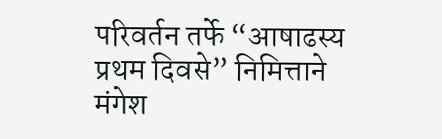परिवर्तन तर्फे “आषाढस्य प्रथम दिवसे” निमित्ताने मंगेश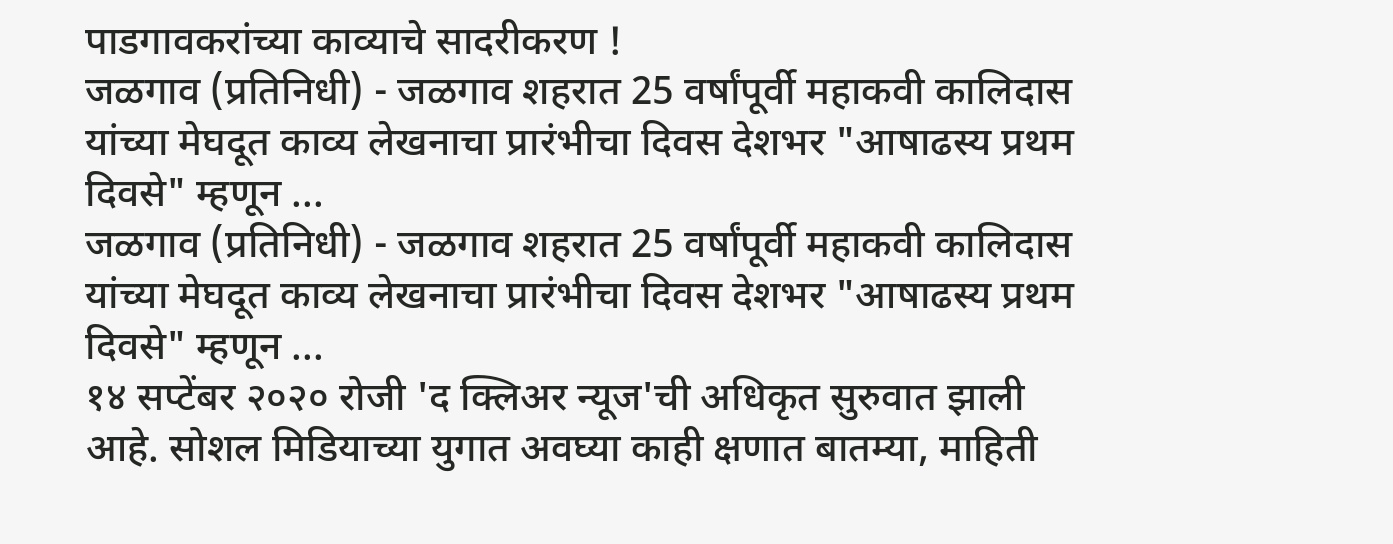पाडगावकरांच्या काव्याचे सादरीकरण !
जळगाव (प्रतिनिधी) - जळगाव शहरात 25 वर्षांपूर्वी महाकवी कालिदास यांच्या मेघदूत काव्य लेखनाचा प्रारंभीचा दिवस देशभर "आषाढस्य प्रथम दिवसे" म्हणून ...
जळगाव (प्रतिनिधी) - जळगाव शहरात 25 वर्षांपूर्वी महाकवी कालिदास यांच्या मेघदूत काव्य लेखनाचा प्रारंभीचा दिवस देशभर "आषाढस्य प्रथम दिवसे" म्हणून ...
१४ सप्टेंबर २०२० रोजी 'द क्लिअर न्यूज'ची अधिकृत सुरुवात झाली आहे. सोशल मिडियाच्या युगात अवघ्या काही क्षणात बातम्या, माहिती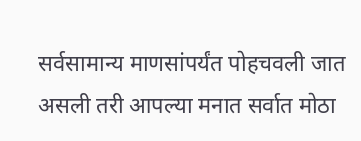सर्वसामान्य माणसांपर्यंत पोहचवली जात असली तरी आपल्या मनात सर्वात मोठा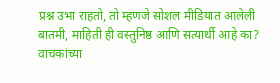प्रश्न उभा राहतो, तो म्हणजे सोशल मीडियात आलेली बातमी, माहिती ही वस्तुनिष्ठ आणि सत्यार्थी आहे का? वाचकांच्या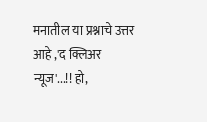मनातील या प्रश्नाचे उत्तर आहे ,'द क्लिअर न्यूज'...!! हो,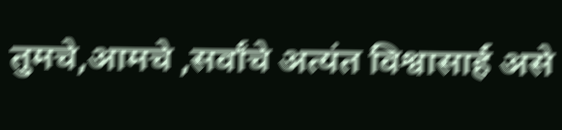तुमचे,आमचे ,सर्वांचे अत्यंत विश्वासार्ह असे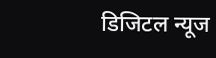डिजिटल न्यूज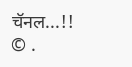चॅनल...!!
© .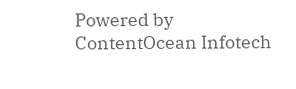Powered by ContentOcean Infotech